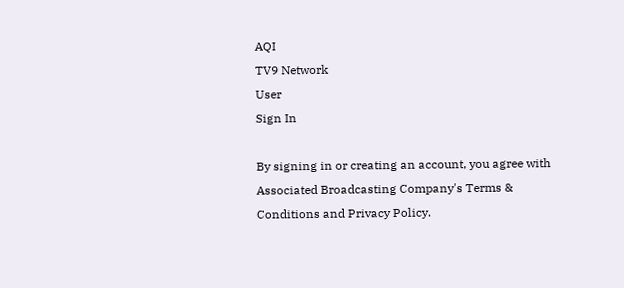AQI
TV9 Network
User
Sign In

By signing in or creating an account, you agree with Associated Broadcasting Company's Terms & Conditions and Privacy Policy.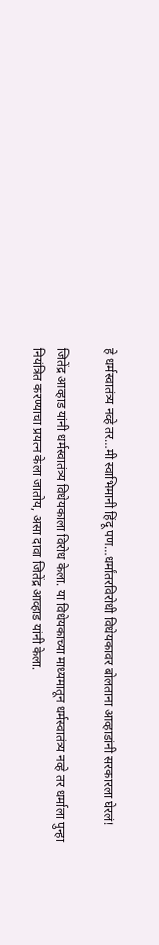हे धर्मस्वातंत्र्य नव्हे तर…मी स्वाभिमानी हिंदू पण…धर्मांतरविरोधी विधेयकावर बोलताना आव्हाडांनी सरकारला घेरलं!

जितेंद्र आव्हाड यांनी धर्मस्वातंत्र्य विधेयकाला विरोध केला. या विधेयकाच्या माध्यमातून धर्मस्वातंत्र्य नव्हे तर धर्माला पुन्हा नियंत्रित करण्याचा प्रयत्न केला जातोय, असा दावा जितेंद्र आव्हाड यांनी केला.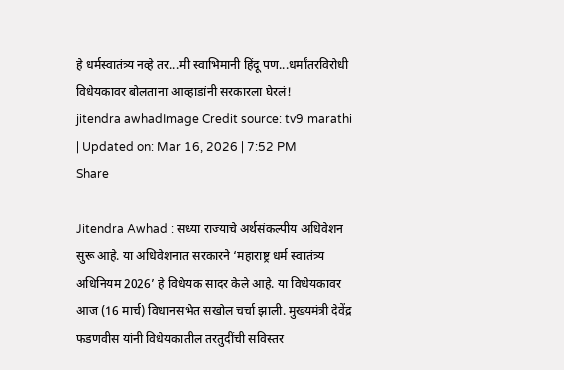हे धर्मस्वातंत्र्य नव्हे तर...मी स्वाभिमानी हिंदू पण...धर्मांतरविरोधी विधेयकावर बोलताना आव्हाडांनी सरकारला घेरलं!
jitendra awhadImage Credit source: tv9 marathi
| Updated on: Mar 16, 2026 | 7:52 PM
Share

Jitendra Awhad : सध्या राज्याचे अर्थसंकल्पीय अधिवेशन सुरू आहे. या अधिवेशनात सरकारने ‘महाराष्ट्र धर्म स्वातंत्र्य अधिनियम 2026’ हे विधेयक सादर केले आहे. या विधेयकावर आज (16 मार्च) विधानसभेत सखोल चर्चा झाली. मुख्यमंत्री देवेंद्र फडणवीस यांनी विधेयकातील तरतुदींची सविस्तर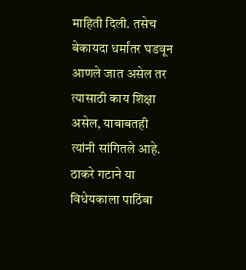माहिती दिली. तसेच बेकायदा धर्मांतर घडवून आणले जात असेल तर त्यासाठी काय शिक्षा असेल, याबाबतही त्यांनी सांगितले आहे. ठाकरे गटाने या विधेयकाला पाठिंबा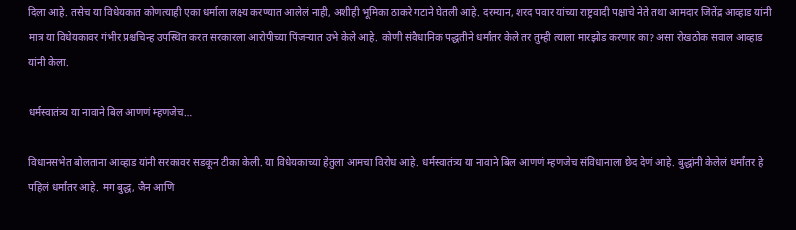दिला आहे. तसेच या विधेयकात कोणत्याही एका धर्माला लक्ष्य करण्यात आलेलं नाही, अशीही भूमिका ठाकरे गटाने घेतली आहे. दरम्यान, शरद पवार यांच्या राष्ट्रवादी पक्षाचे नेते तथा आमदार जितेंद्र आव्हाड यांनी मात्र या विधेयकावर गंभीर प्रश्चचिन्ह उपस्थित करत सरकारला आरोपीच्या पिंजऱ्यात उभे केले आहे. कोणी संवैधानिक पद्धतीने धर्मांतर केले तर तुम्ही त्याला मारझोड करणार का? असा रोखठोक सवाल आव्हाड यांनी केला.

धर्मस्वातंत्र्य या नावाने बिल आणणं म्हणजेच…

विधानसभेत बोलताना आव्हाड यांनी सरकावर सडकून टीका केली. या विधेयकाच्या हेतुला आमचा विरोध आहे. धर्मस्वातंत्र्य या नावाने बिल आणणं म्हणजेच संविधानाला छेद देणं आहे. बुद्धांनी केलेलं धर्मांतर हे पहिलं धर्मांतर आहे. मग बुद्ध, जैन आणि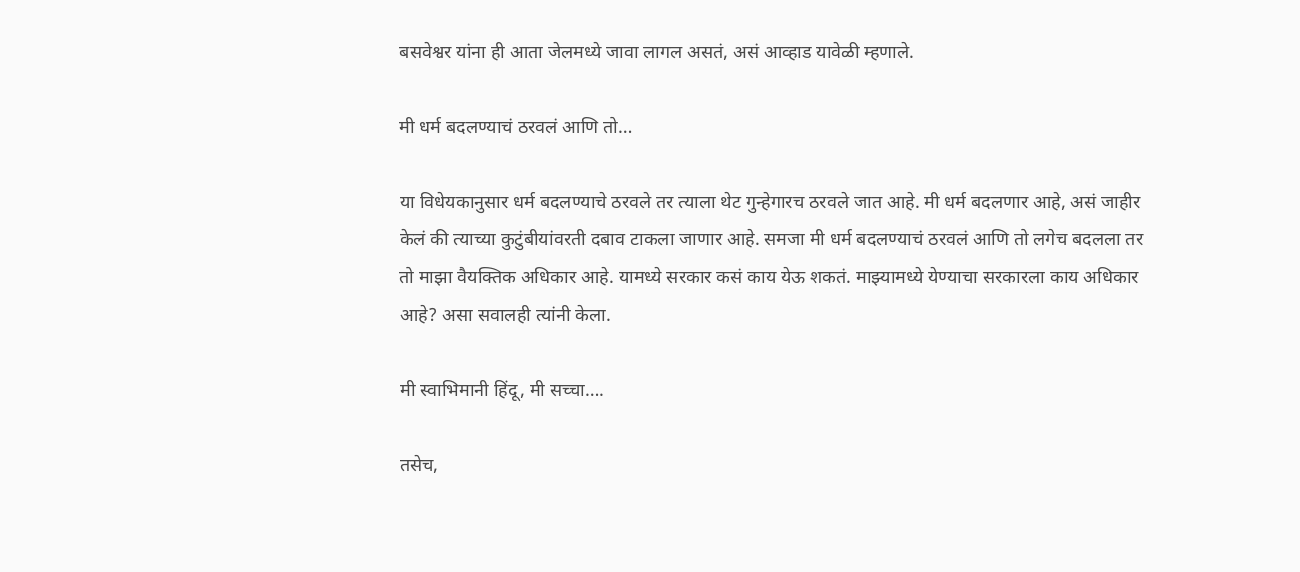बसवेश्वर यांना ही आता जेलमध्ये जावा लागल असतं, असं आव्हाड यावेळी म्हणाले.

मी धर्म बदलण्याचं ठरवलं आणि तो…

या विधेयकानुसार धर्म बदलण्याचे ठरवले तर त्याला थेट गुन्हेगारच ठरवले जात आहे. मी धर्म बदलणार आहे, असं जाहीर केलं की त्याच्या कुटुंबीयांवरती दबाव टाकला जाणार आहे. समजा मी धर्म बदलण्याचं ठरवलं आणि तो लगेच बदलला तर तो माझा वैयक्तिक अधिकार आहे. यामध्ये सरकार कसं काय येऊ शकतं. माझ्यामध्ये येण्याचा सरकारला काय अधिकार आहे? असा सवालही त्यांनी केला.

मी स्वाभिमानी हिंदू, मी सच्चा….

तसेच,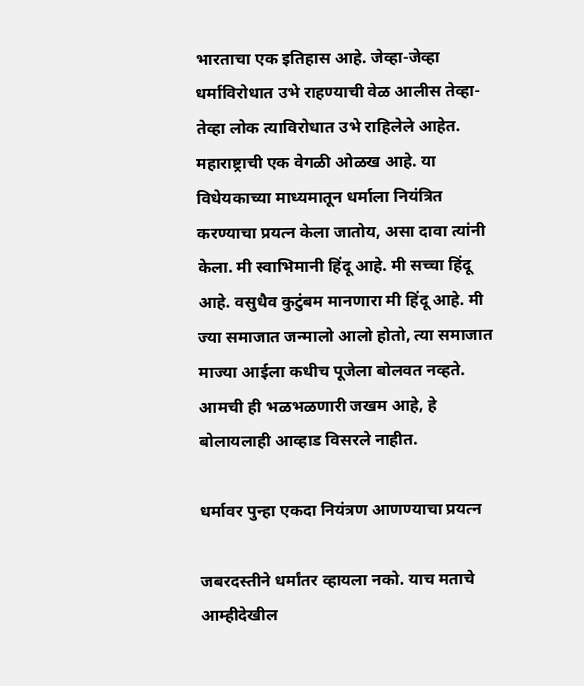भारताचा एक इतिहास आहे. जेव्हा-जेव्हा धर्माविरोधात उभे राहण्याची वेळ आलीस तेव्हा-तेव्हा लोक त्याविरोधात उभे राहिलेले आहेत. महाराष्ट्राची एक वेगळी ओळख आहे. या विधेयकाच्या माध्यमातून धर्माला नियंत्रित करण्याचा प्रयत्न केला जातोय, असा दावा त्यांनी केला. मी स्वाभिमानी हिंदू आहे. मी सच्चा हिंदू आहे. वसुधैव कुटुंबम मानणारा मी हिंदू आहे. मी ज्या समाजात जन्मालो आलो होतो, त्या समाजात माज्या आईला कधीच पूजेला बोलवत नव्हते. आमची ही भळभळणारी जखम आहे, हे बोलायलाही आव्हाड विसरले नाहीत.

धर्मावर पुन्हा एकदा नियंत्रण आणण्याचा प्रयत्न

जबरदस्तीने धर्मांतर व्हायला नको. याच मताचे आम्हीदेखील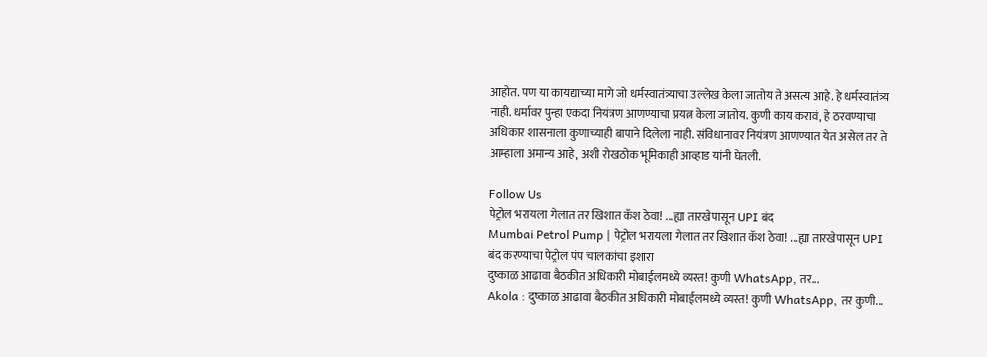आहोत. पण या कायद्याच्या मागे जो धर्मस्वातंत्र्याचा उल्लेख केला जातोय ते असत्य आहे. हे धर्मस्वातंत्र्य नाही. धर्मावर पुन्हा एकदा नियंत्रण आणण्याचा प्रयत्न केला जातोय. कुणी काय करावं, हे ठरवण्याचा अधिकार शासनाला कुणाच्याही बापाने दिलेला नाही. संविधानावर नियंत्रण आणण्यात येत असेल तर ते आम्हाला अमान्य आहे, अशी रोखठोक भूमिकाही आव्हाड यांनी घेतली.

Follow Us
पेट्रोल भरायला गेलात तर खिशात कॅश ठेवा! ...ह्या तारखेपासून UPI बंद
Mumbai Petrol Pump | पेट्रोल भरायला गेलात तर खिशात कॅश ठेवा! ...ह्या तारखेपासून UPI बंद करण्याचा पेट्रोल पंप चालकांचा इशारा
दुष्काळ आढावा बैठकीत अधिकारी मोबाईलमध्ये व्यस्त! कुणी WhatsApp, तर...
Akola : दुष्काळ आढावा बैठकीत अधिकारी मोबाईलमध्ये व्यस्त! कुणी WhatsApp, तर कुणी...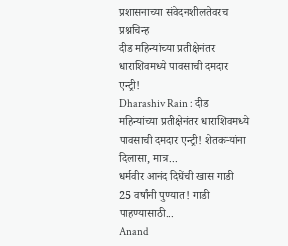प्रशासनाच्या संवेदनशीलतेवरच प्रश्नचिन्ह
दीड महिन्यांच्या प्रतीक्षेनंतर धाराशिवमध्ये पावसाची दमदार एन्ट्री!
Dharashiv Rain : दीड महिन्यांच्या प्रतीक्षेनंतर धाराशिवमध्ये पावसाची दमदार एन्ट्री! शेतकऱ्यांना दिलासा, मात्र...
धर्मवीर आनंद दिघेंची खास गाडी 25 वर्षांनी पुण्यात! गाडी पाहण्यासाठी...
Anand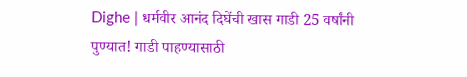Dighe | धर्मवीर आनंद दिघेंची खास गाडी 25 वर्षांनी पुण्यात! गाडी पाहण्यासाठी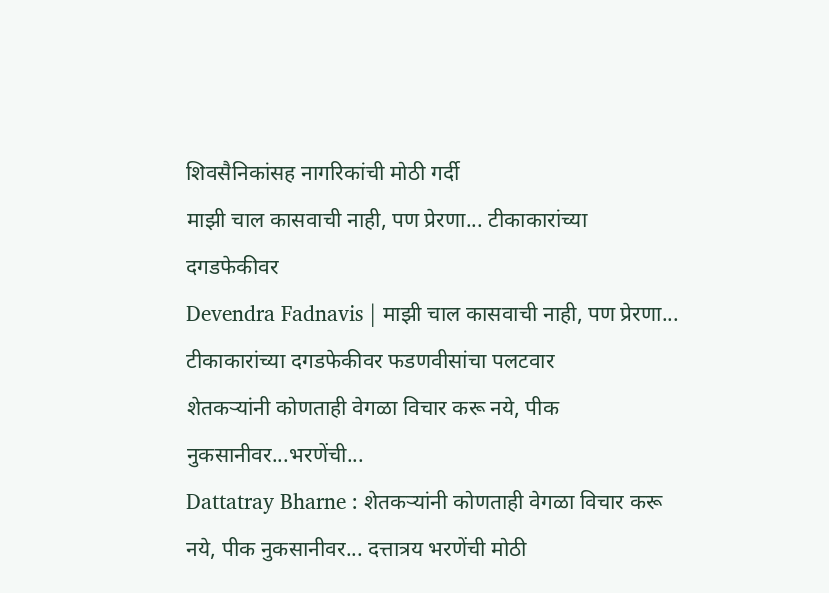शिवसैनिकांसह नागरिकांची मोठी गर्दी
माझी चाल कासवाची नाही, पण प्रेरणा... टीकाकारांच्या दगडफेकीवर
Devendra Fadnavis | माझी चाल कासवाची नाही, पण प्रेरणा... टीकाकारांच्या दगडफेकीवर फडणवीसांचा पलटवार
शेतकऱ्यांनी कोणताही वेगळा विचार करू नये, पीक नुकसानीवर...भरणेंची...
Dattatray Bharne : शेतकऱ्यांनी कोणताही वेगळा विचार करू नये, पीक नुकसानीवर... दत्तात्रय भरणेंची मोठी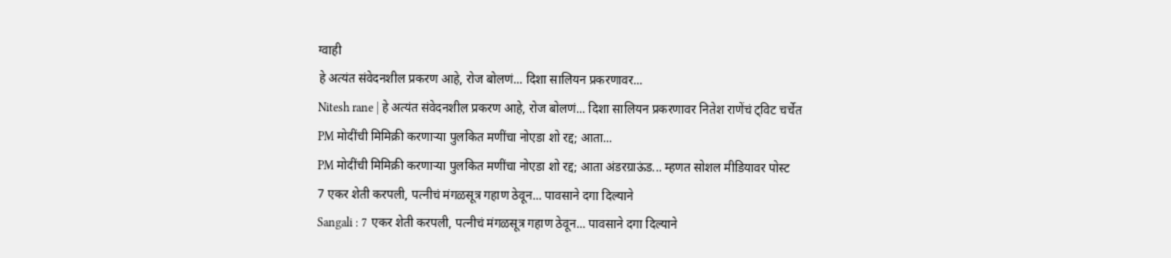ग्वाही
हे अत्यंत संवेदनशील प्रकरण आहे, रोज बोलणं... दिशा सालियन प्रकरणावर...
Nitesh rane | हे अत्यंत संवेदनशील प्रकरण आहे, रोज बोलणं... दिशा सालियन प्रकरणावर नितेश राणेंचं ट्विट चर्चेत
PM मोदींची मिमिक्री करणाऱ्या पुलकित मणींचा नोएडा शो रद्द; आता...
PM मोदींची मिमिक्री करणाऱ्या पुलकित मणींचा नोएडा शो रद्द; आता अंडरग्राऊंड... म्हणत सोशल मीडियावर पोस्ट
7 एकर शेती करपली, पत्नीचं मंगळसूत्र गहाण ठेवून... पावसाने दगा दिल्याने
Sangali : 7 एकर शेती करपली, पत्नीचं मंगळसूत्र गहाण ठेवून... पावसाने दगा दिल्याने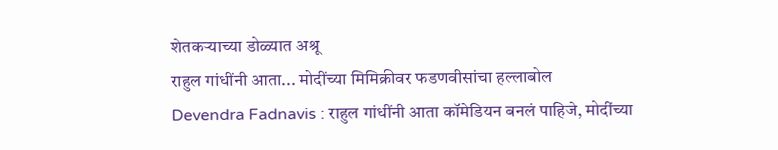शेतकऱ्याच्या डोळ्यात अश्रू
राहुल गांधींनी आता... मोदींच्या मिमिक्रीवर फडणवीसांचा हल्लाबोल
Devendra Fadnavis : राहुल गांधींनी आता कॉमेडियन बनलं पाहिजे, मोदींच्या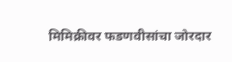मिमिक्रीवर फडणवीसांचा जोरदार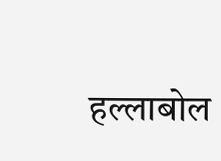हल्लाबोल